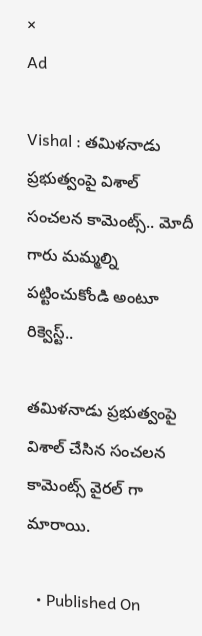×
Ad

Vishal : తమిళనాడు ప్రభుత్వంపై విశాల్ సంచలన కామెంట్స్.. మోదీ గారు మమ్మల్ని పట్టించుకోండి అంటూ రిక్వెస్ట్..

తమిళనాడు ప్రభుత్వంపై విశాల్ చేసిన సంచలన కామెంట్స్ వైరల్ గా మారాయి.

  • Published On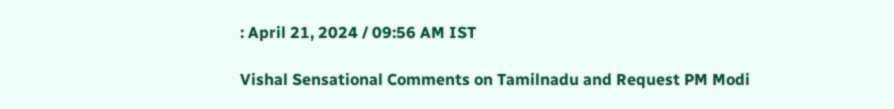: April 21, 2024 / 09:56 AM IST

Vishal Sensational Comments on Tamilnadu and Request PM Modi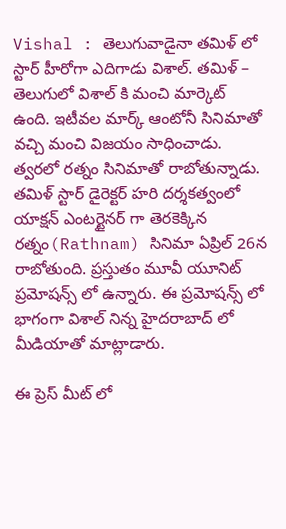Vishal : తెలుగువాడైనా తమిళ్ లో స్టార్ హీరోగా ఎదిగాడు విశాల్. తమిళ్ – తెలుగులో విశాల్ కి మంచి మార్కెట్ ఉంది. ఇటీవల మార్క్ ఆంటోనీ సినిమాతో వచ్చి మంచి విజయం సాధించాడు. త్వరలో రత్నం సినిమాతో రాబోతున్నాడు. తమిళ్ స్టార్ డైరెక్టర్ హరి దర్శకత్వంలో యాక్షన్ ఎంటర్టైనర్ గా తెరకెక్కిన రత్నం(Rathnam) సినిమా ఏప్రిల్ 26న రాబోతుంది. ప్రస్తుతం మూవీ యూనిట్ ప్రమోషన్స్ లో ఉన్నారు. ఈ ప్రమోషన్స్ లో భాగంగా విశాల్ నిన్న హైదరాబాద్ లో మీడియాతో మాట్లాడారు.

ఈ ప్రెస్ మీట్ లో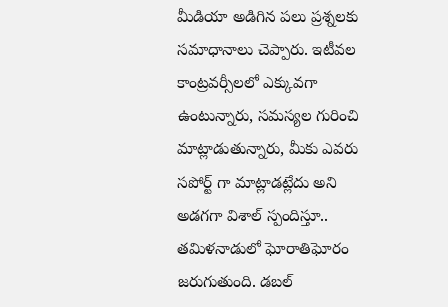మీడియా అడిగిన పలు ప్రశ్నలకు సమాధానాలు చెప్పారు. ఇటీవల కాంట్రవర్సీలలో ఎక్కువగా ఉంటున్నారు, సమస్యల గురించి మాట్లాడుతున్నారు, మీకు ఎవరు సపోర్ట్ గా మాట్లాడట్లేదు అని అడగగా విశాల్ స్పందిస్తూ.. తమిళనాడులో ఘోరాతిఘోరం జరుగుతుంది. డబల్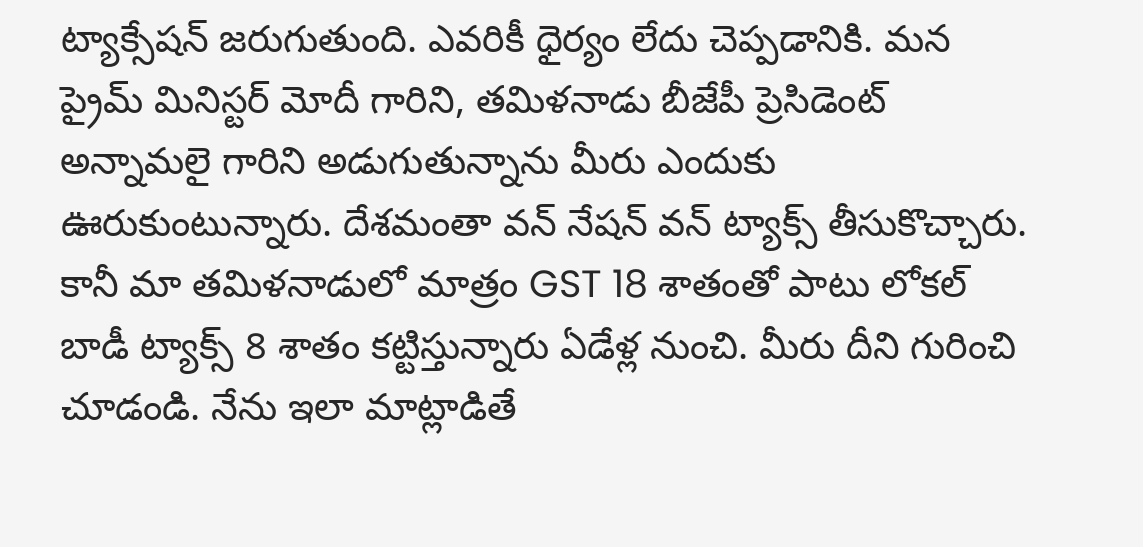ట్యాక్సేషన్ జరుగుతుంది. ఎవరికీ ధైర్యం లేదు చెప్పడానికి. మన ప్రైమ్ మినిస్టర్ మోదీ గారిని, తమిళనాడు బీజేపీ ప్రెసిడెంట్ అన్నామలై గారిని అడుగుతున్నాను మీరు ఎందుకు ఊరుకుంటున్నారు. దేశమంతా వన్ నేషన్ వన్ ట్యాక్స్ తీసుకొచ్చారు. కానీ మా తమిళనాడులో మాత్రం GST 18 శాతంతో పాటు లోకల్ బాడీ ట్యాక్స్ 8 శాతం కట్టిస్తున్నారు ఏడేళ్ల నుంచి. మీరు దీని గురించి చూడండి. నేను ఇలా మాట్లాడితే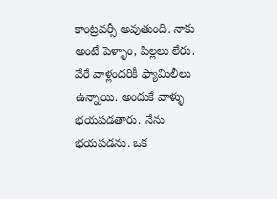కాంట్రవర్సీ అవుతుంది. నాకు అంటే పెళ్ళాం, పిల్లలు లేరు. వేరే వాళ్లందరికీ ఫ్యామిలీలు ఉన్నాయి. అందుకే వాళ్ళు భయపడతారు. నేను భయపడను. ఒక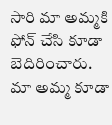సారి మా అమ్మకి ఫోన్ చేసి కూడా బెదిరించారు. మా అమ్మ కూడా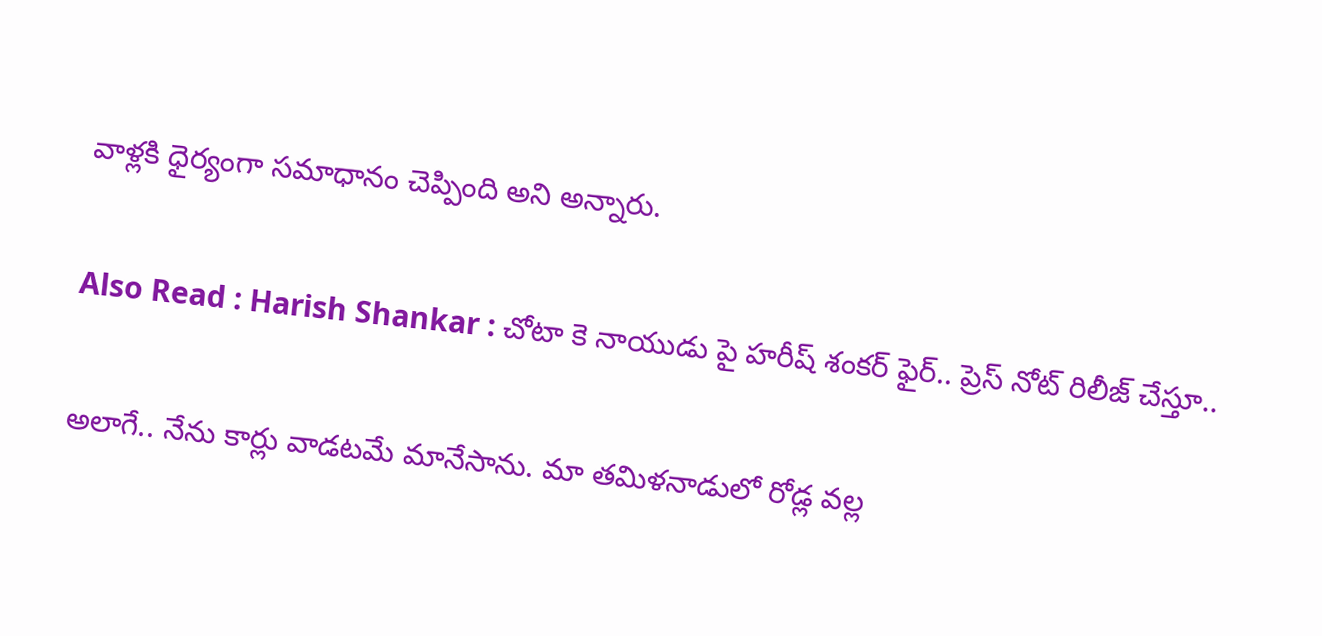వాళ్లకి ధైర్యంగా సమాధానం చెప్పింది అని అన్నారు.

Also Read : Harish Shankar : చోటా కె నాయుడు పై హరీష్ శంకర్ ఫైర్.. ప్రెస్ నోట్ రిలీజ్ చేస్తూ..

అలాగే.. నేను కార్లు వాడటమే మానేసాను. మా తమిళనాడులో రోడ్ల వల్ల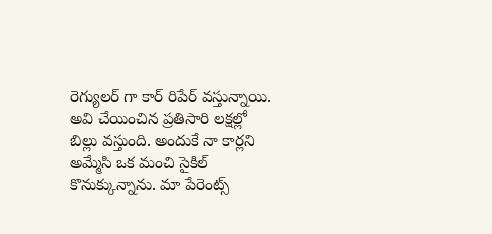రెగ్యులర్ గా కార్ రిపేర్ వస్తున్నాయి. అవి చేయించిన ప్రతిసారి లక్షల్లో బిల్లు వస్తుంది. అందుకే నా కార్లని అమ్మేసి ఒక మంచి సైకిల్ కొనుక్కున్నాను. మా పేరెంట్స్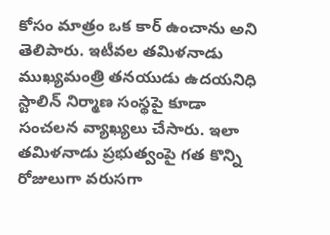కోసం మాత్రం ఒక కార్ ఉంచాను అని తెలిపారు. ఇటీవల తమిళనాడు ముఖ్యమంత్రి తనయుడు ఉదయనిధి స్టాలిన్ నిర్మాణ సంస్థపై కూడా సంచలన వ్యాఖ్యలు చేసారు. ఇలా తమిళనాడు ప్రభుత్వంపై గత కొన్ని రోజులుగా వరుసగా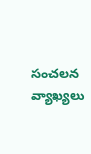సంచలన వ్యాఖ్యలు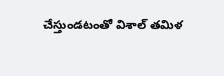చేస్తుండటంతో విశాల్ తమిళ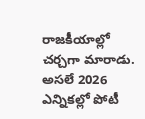రాజకీయాల్లో చర్చగా మారాడు. అసలే 2026 ఎన్నికల్లో పోటీ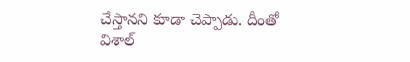చేస్తానని కూడా చెప్పాడు. దీంతో విశాల్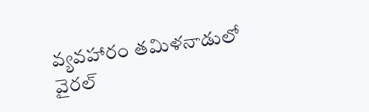వ్యవహారం తమిళనాడులో వైరల్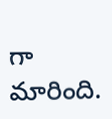గా మారింది.